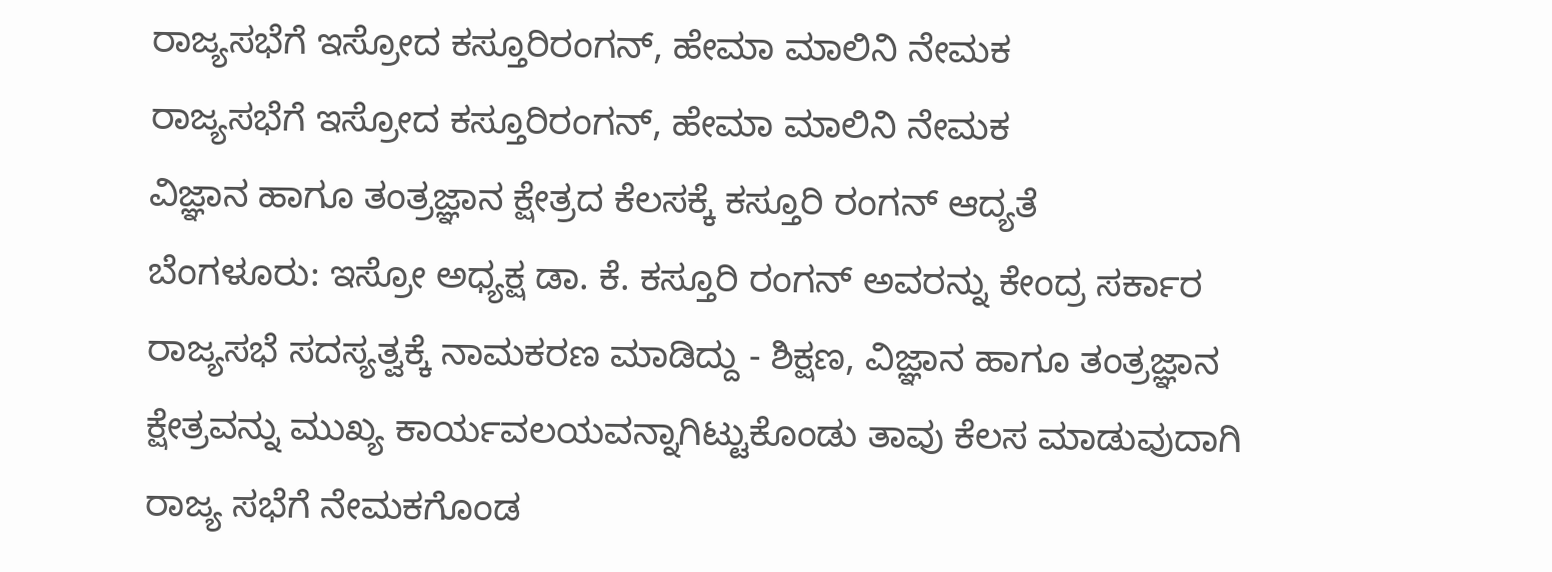ರಾಜ್ಯಸಭೆಗೆ ಇಸ್ರೋದ ಕಸ್ತೂರಿರಂಗನ್, ಹೇಮಾ ಮಾಲಿನಿ ನೇಮಕ
ರಾಜ್ಯಸಭೆಗೆ ಇಸ್ರೋದ ಕಸ್ತೂರಿರಂಗನ್, ಹೇಮಾ ಮಾಲಿನಿ ನೇಮಕ
ವಿಜ್ಞಾನ ಹಾಗೂ ತಂತ್ರಜ್ಞಾನ ಕ್ಷೇತ್ರದ ಕೆಲಸಕ್ಕೆ ಕಸ್ತೂರಿ ರಂಗನ್ ಆದ್ಯತೆ
ಬೆಂಗಳೂರು: ಇಸ್ರೋ ಅಧ್ಯಕ್ಷ ಡಾ. ಕೆ. ಕಸ್ತೂರಿ ರಂಗನ್ ಅವರನ್ನು ಕೇಂದ್ರ ಸರ್ಕಾರ ರಾಜ್ಯಸಭೆ ಸದಸ್ಯತ್ವಕ್ಕೆ ನಾಮಕರಣ ಮಾಡಿದ್ದು - ಶಿಕ್ಷಣ, ವಿಜ್ಞಾನ ಹಾಗೂ ತಂತ್ರಜ್ಞಾನ ಕ್ಷೇತ್ರವನ್ನು ಮುಖ್ಯ ಕಾರ್ಯವಲಯವನ್ನಾಗಿಟ್ಟುಕೊಂಡು ತಾವು ಕೆಲಸ ಮಾಡುವುದಾಗಿ ರಾಜ್ಯ ಸಭೆಗೆ ನೇಮಕಗೊಂಡ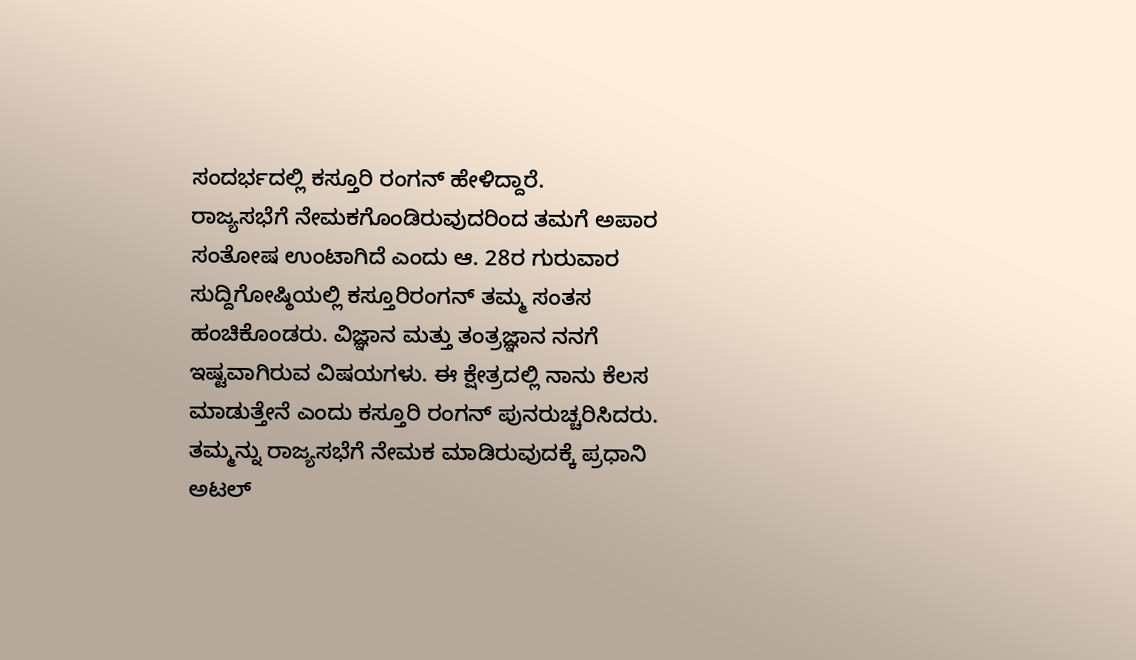ಸಂದರ್ಭದಲ್ಲಿ ಕಸ್ತೂರಿ ರಂಗನ್ ಹೇಳಿದ್ದಾರೆ.
ರಾಜ್ಯಸಭೆಗೆ ನೇಮಕಗೊಂಡಿರುವುದರಿಂದ ತಮಗೆ ಅಪಾರ ಸಂತೋಷ ಉಂಟಾಗಿದೆ ಎಂದು ಆ. 28ರ ಗುರುವಾರ ಸುದ್ದಿಗೋಷ್ಠಿಯಲ್ಲಿ ಕಸ್ತೂರಿರಂಗನ್ ತಮ್ಮ ಸಂತಸ ಹಂಚಿಕೊಂಡರು. ವಿಜ್ಞಾನ ಮತ್ತು ತಂತ್ರಜ್ಞಾನ ನನಗೆ ಇಷ್ಟವಾಗಿರುವ ವಿಷಯಗಳು. ಈ ಕ್ಷೇತ್ರದಲ್ಲಿ ನಾನು ಕೆಲಸ ಮಾಡುತ್ತೇನೆ ಎಂದು ಕಸ್ತೂರಿ ರಂಗನ್ ಪುನರುಚ್ಚರಿಸಿದರು.
ತಮ್ಮನ್ನು ರಾಜ್ಯಸಭೆಗೆ ನೇಮಕ ಮಾಡಿರುವುದಕ್ಕೆ ಪ್ರಧಾನಿ ಅಟಲ್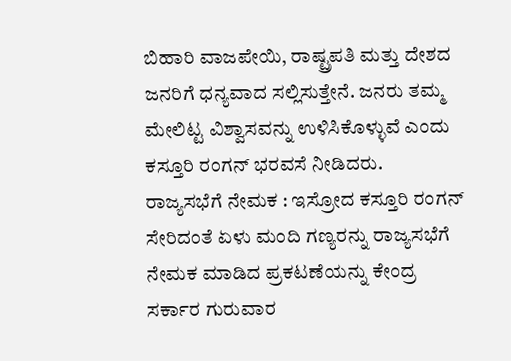ಬಿಹಾರಿ ವಾಜಪೇಯಿ, ರಾಷ್ಟ್ರಪತಿ ಮತ್ತು ದೇಶದ ಜನರಿಗೆ ಧನ್ಯವಾದ ಸಲ್ಲಿಸುತ್ತೇನೆ. ಜನರು ತಮ್ಮ ಮೇಲಿಟ್ಟ ವಿಶ್ವಾಸವನ್ನು ಉಳಿಸಿಕೊಳ್ಳುವೆ ಎಂದು ಕಸ್ತೂರಿ ರಂಗನ್ ಭರವಸೆ ನೀಡಿದರು.
ರಾಜ್ಯಸಭೆಗೆ ನೇಮಕ : ಇಸ್ರೋದ ಕಸ್ತೂರಿ ರಂಗನ್ ಸೇರಿದಂತೆ ಏಳು ಮಂದಿ ಗಣ್ಯರನ್ನು ರಾಜ್ಯಸಭೆಗೆ ನೇಮಕ ಮಾಡಿದ ಪ್ರಕಟಣೆಯನ್ನು ಕೇಂದ್ರ ಸರ್ಕಾರ ಗುರುವಾರ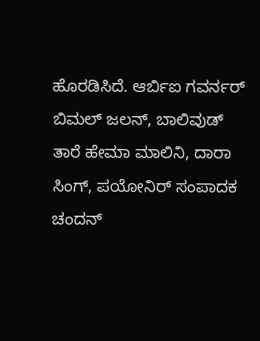ಹೊರಡಿಸಿದೆ. ಆರ್ಬಿಐ ಗವರ್ನರ್ ಬಿಮಲ್ ಜಲನ್, ಬಾಲಿವುಡ್ ತಾರೆ ಹೇಮಾ ಮಾಲಿನಿ, ದಾರಾ ಸಿಂಗ್, ಪಯೋನಿರ್ ಸಂಪಾದಕ ಚಂದನ್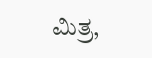ಮಿತ್ರ,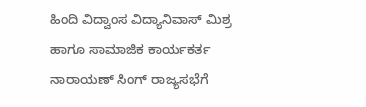ಹಿಂದಿ ವಿದ್ವಾಂಸ ವಿದ್ಯಾನಿವಾಸ್ ಮಿಶ್ರ ಹಾಗೂ ಸಾಮಾಜಿಕ ಕಾರ್ಯಕರ್ತ ನಾರಾಯಣ್ ಸಿಂಗ್ ರಾಜ್ಯಸಭೆಗೆ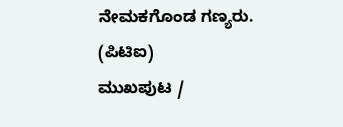ನೇಮಕಗೊಂಡ ಗಣ್ಯರು.
(ಪಿಟಿಐ)
ಮುಖಪುಟ /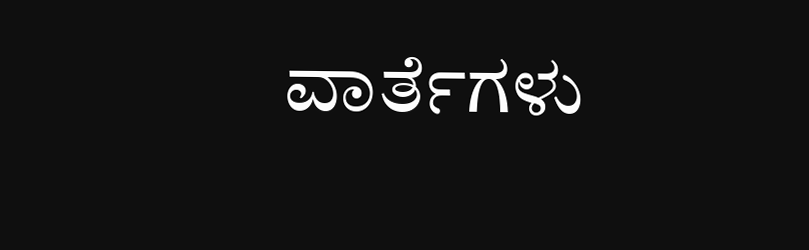ವಾರ್ತೆಗಳು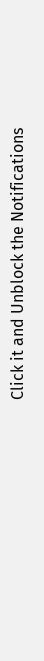Click it and Unblock the Notifications